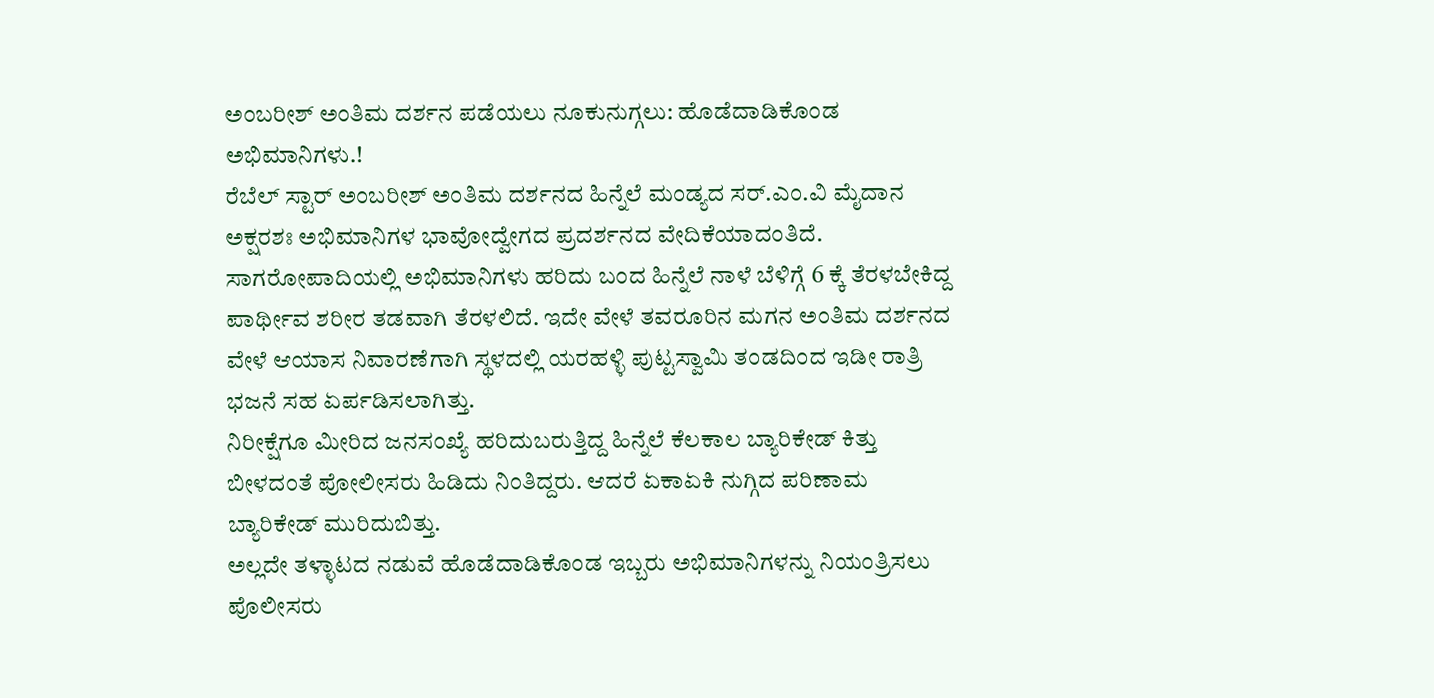ಅಂಬರೀಶ್ ಅಂತಿಮ ದರ್ಶನ ಪಡೆಯಲು ನೂಕುನುಗ್ಗಲು: ಹೊಡೆದಾಡಿಕೊಂಡ ಅಭಿಮಾನಿಗಳು.!
ರೆಬೆಲ್ ಸ್ಟಾರ್ ಅಂಬರೀಶ್ ಅಂತಿಮ ದರ್ಶನದ ಹಿನ್ನೆಲೆ ಮಂಡ್ಯದ ಸರ್.ಎಂ.ವಿ ಮೈದಾನ ಅಕ್ಷರಶಃ ಅಭಿಮಾನಿಗಳ ಭಾವೋದ್ವೇಗದ ಪ್ರದರ್ಶನದ ವೇದಿಕೆಯಾದಂತಿದೆ.
ಸಾಗರೋಪಾದಿಯಲ್ಲಿ ಅಭಿಮಾನಿಗಳು ಹರಿದು ಬಂದ ಹಿನ್ನೆಲೆ ನಾಳೆ ಬೆಳಿಗ್ಗೆ 6 ಕ್ಕೆ ತೆರಳಬೇಕಿದ್ದ ಪಾರ್ಥೀವ ಶರೀರ ತಡವಾಗಿ ತೆರಳಲಿದೆ. ಇದೇ ವೇಳೆ ತವರೂರಿನ ಮಗನ ಅಂತಿಮ ದರ್ಶನದ ವೇಳೆ ಆಯಾಸ ನಿವಾರಣೆಗಾಗಿ ಸ್ಥಳದಲ್ಲಿ ಯರಹಳ್ಳಿ ಪುಟ್ಟಸ್ವಾಮಿ ತಂಡದಿಂದ ಇಡೀ ರಾತ್ರಿ ಭಜನೆ ಸಹ ಏರ್ಪಡಿಸಲಾಗಿತ್ತು.
ನಿರೀಕ್ಷೆಗೂ ಮೀರಿದ ಜನಸಂಖ್ಯೆ ಹರಿದುಬರುತ್ತಿದ್ದ ಹಿನ್ನೆಲೆ ಕೆಲಕಾಲ ಬ್ಯಾರಿಕೇಡ್ ಕಿತ್ತು ಬೀಳದಂತೆ ಪೋಲೀಸರು ಹಿಡಿದು ನಿಂತಿದ್ದರು. ಆದರೆ ಏಕಾಏಕಿ ನುಗ್ಗಿದ ಪರಿಣಾಮ ಬ್ಯಾರಿಕೇಡ್ ಮುರಿದುಬಿತ್ತು.
ಅಲ್ಲದೇ ತಳ್ಳಾಟದ ನಡುವೆ ಹೊಡೆದಾಡಿಕೊಂಡ ಇಬ್ಬರು ಅಭಿಮಾನಿಗಳನ್ನು ನಿಯಂತ್ರಿಸಲು ಪೊಲೀಸರು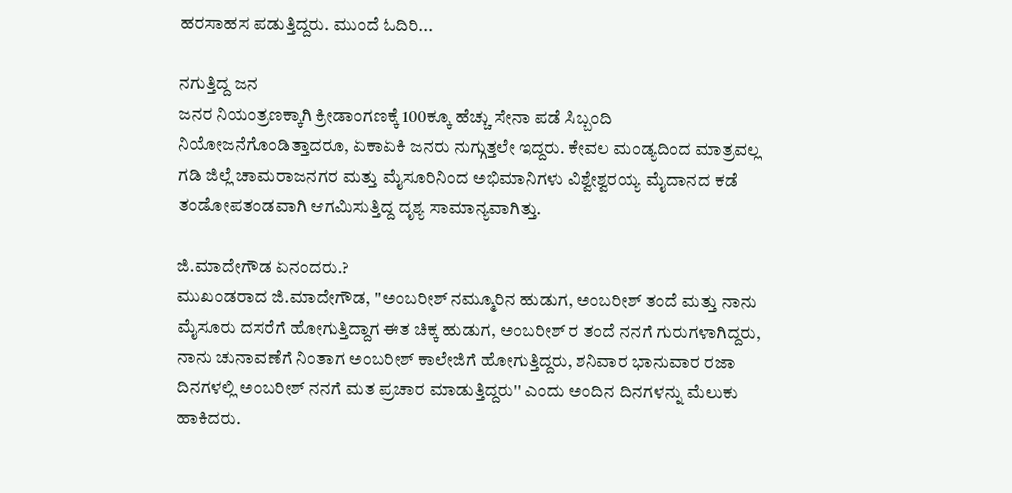ಹರಸಾಹಸ ಪಡುತ್ತಿದ್ದರು. ಮುಂದೆ ಓದಿರಿ...

ನಗುತ್ತಿದ್ದ ಜನ
ಜನರ ನಿಯಂತ್ರಣಕ್ಕಾಗಿ ಕ್ರೀಡಾಂಗಣಕ್ಕೆ 100ಕ್ಕೂ ಹೆಚ್ಚು ಸೇನಾ ಪಡೆ ಸಿಬ್ಬಂದಿ ನಿಯೋಜನೆಗೊಂಡಿತ್ತಾದರೂ, ಏಕಾಏಕಿ ಜನರು ನುಗ್ಗುತ್ತಲೇ ಇದ್ದರು. ಕೇವಲ ಮಂಡ್ಯದಿಂದ ಮಾತ್ರವಲ್ಲ ಗಡಿ ಜಿಲ್ಲೆ ಚಾಮರಾಜನಗರ ಮತ್ತು ಮೈಸೂರಿನಿಂದ ಅಭಿಮಾನಿಗಳು ವಿಶ್ವೇಶ್ವರಯ್ಯ ಮೈದಾನದ ಕಡೆ ತಂಡೋಪತಂಡವಾಗಿ ಆಗಮಿಸುತ್ತಿದ್ದ ದೃಶ್ಯ ಸಾಮಾನ್ಯವಾಗಿತ್ತು.

ಜಿ.ಮಾದೇಗೌಡ ಏನಂದರು.?
ಮುಖಂಡರಾದ ಜಿ.ಮಾದೇಗೌಡ, ''ಅಂಬರೀಶ್ ನಮ್ಮೂರಿನ ಹುಡುಗ, ಅಂಬರೀಶ್ ತಂದೆ ಮತ್ತು ನಾನು ಮೈಸೂರು ದಸರೆಗೆ ಹೋಗುತ್ತಿದ್ದಾಗ ಈತ ಚಿಕ್ಕ ಹುಡುಗ, ಅಂಬರೀಶ್ ರ ತಂದೆ ನನಗೆ ಗುರುಗಳಾಗಿದ್ದರು, ನಾನು ಚುನಾವಣೆಗೆ ನಿಂತಾಗ ಅಂಬರೀಶ್ ಕಾಲೇಜಿಗೆ ಹೋಗುತ್ತಿದ್ದರು, ಶನಿವಾರ ಭಾನುವಾರ ರಜಾ ದಿನಗಳಲ್ಲಿ ಅಂಬರೀಶ್ ನನಗೆ ಮತ ಪ್ರಚಾರ ಮಾಡುತ್ತಿದ್ದರು'' ಎಂದು ಅಂದಿನ ದಿನಗಳನ್ನು ಮೆಲುಕು ಹಾಕಿದರು.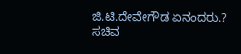ಜಿ.ಟಿ.ದೇವೇಗೌಡ ಏನಂದರು.?
ಸಚಿವ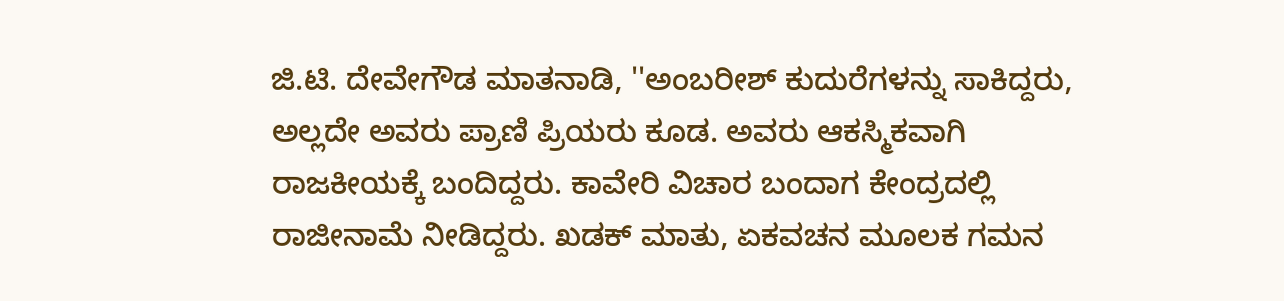ಜಿ.ಟಿ. ದೇವೇಗೌಡ ಮಾತನಾಡಿ, ''ಅಂಬರೀಶ್ ಕುದುರೆಗಳನ್ನು ಸಾಕಿದ್ದರು, ಅಲ್ಲದೇ ಅವರು ಪ್ರಾಣಿ ಪ್ರಿಯರು ಕೂಡ. ಅವರು ಆಕಸ್ಮಿಕವಾಗಿ ರಾಜಕೀಯಕ್ಕೆ ಬಂದಿದ್ದರು. ಕಾವೇರಿ ವಿಚಾರ ಬಂದಾಗ ಕೇಂದ್ರದಲ್ಲಿ ರಾಜೀನಾಮೆ ನೀಡಿದ್ದರು. ಖಡಕ್ ಮಾತು, ಏಕವಚನ ಮೂಲಕ ಗಮನ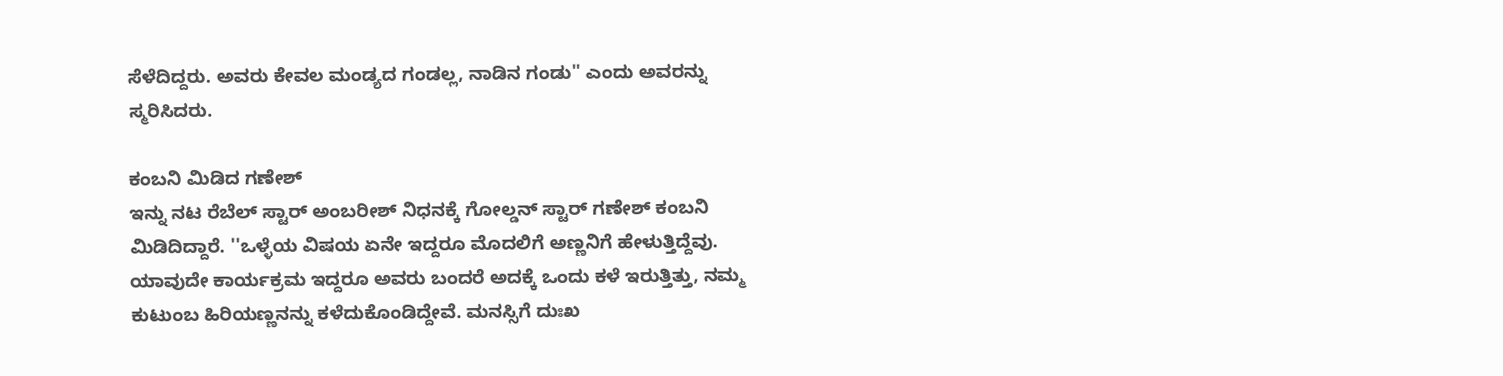ಸೆಳೆದಿದ್ದರು. ಅವರು ಕೇವಲ ಮಂಡ್ಯದ ಗಂಡಲ್ಲ, ನಾಡಿನ ಗಂಡು'' ಎಂದು ಅವರನ್ನು ಸ್ಮರಿಸಿದರು.

ಕಂಬನಿ ಮಿಡಿದ ಗಣೇಶ್
ಇನ್ನು ನಟ ರೆಬೆಲ್ ಸ್ಟಾರ್ ಅಂಬರೀಶ್ ನಿಧನಕ್ಕೆ ಗೋಲ್ಡನ್ ಸ್ಟಾರ್ ಗಣೇಶ್ ಕಂಬನಿ ಮಿಡಿದಿದ್ದಾರೆ. ''ಒಳ್ಳೆಯ ವಿಷಯ ಏನೇ ಇದ್ದರೂ ಮೊದಲಿಗೆ ಅಣ್ಣನಿಗೆ ಹೇಳುತ್ತಿದ್ದೆವು. ಯಾವುದೇ ಕಾರ್ಯಕ್ರಮ ಇದ್ದರೂ ಅವರು ಬಂದರೆ ಅದಕ್ಕೆ ಒಂದು ಕಳೆ ಇರುತ್ತಿತ್ತು, ನಮ್ಮ ಕುಟುಂಬ ಹಿರಿಯಣ್ಣನನ್ನು ಕಳೆದುಕೊಂಡಿದ್ದೇವೆ. ಮನಸ್ಸಿಗೆ ದುಃಖ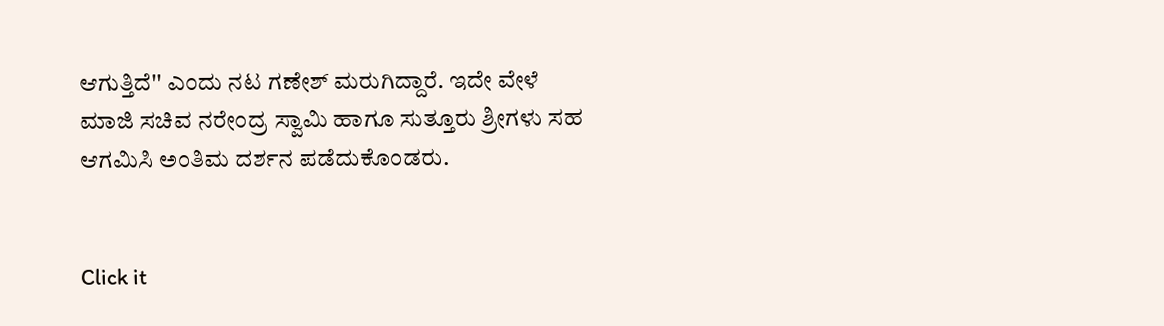ಆಗುತ್ತಿದೆ'' ಎಂದು ನಟ ಗಣೇಶ್ ಮರುಗಿದ್ದಾರೆ. ಇದೇ ವೇಳೆ ಮಾಜಿ ಸಚಿವ ನರೇಂದ್ರ ಸ್ವಾಮಿ ಹಾಗೂ ಸುತ್ತೂರು ಶ್ರೀಗಳು ಸಹ ಆಗಮಿಸಿ ಅಂತಿಮ ದರ್ಶನ ಪಡೆದುಕೊಂಡರು.


Click it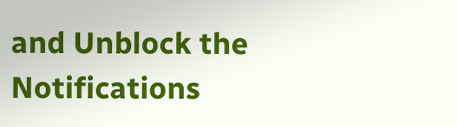and Unblock the Notifications